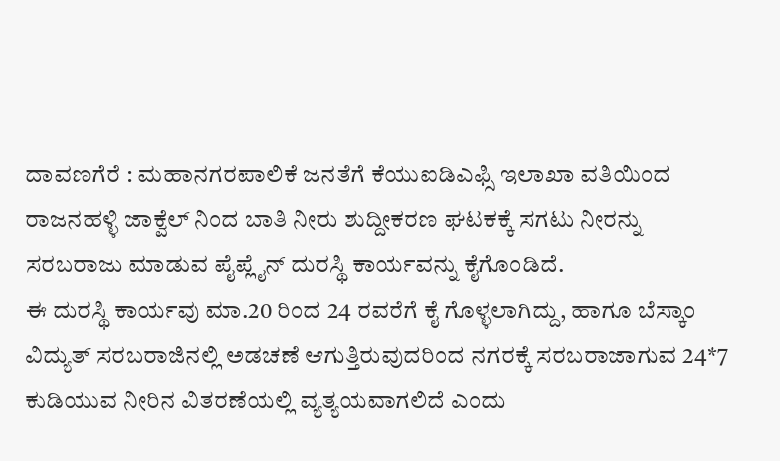ದಾವಣಗೆರೆ : ಮಹಾನಗರಪಾಲಿಕೆ ಜನತೆಗೆ ಕೆಯುಐಡಿಎಫ್ಸಿ ಇಲಾಖಾ ವತಿಯಿಂದ ರಾಜನಹಳ್ಳಿ ಜಾಕ್ವೆಲ್ ನಿಂದ ಬಾತಿ ನೀರು ಶುದ್ದೀಕರಣ ಘಟಕಕ್ಕೆ ಸಗಟು ನೀರನ್ನು ಸರಬರಾಜು ಮಾಡುವ ಪೈಪ್ಲೈನ್ ದುರಸ್ಥಿ ಕಾರ್ಯವನ್ನು ಕೈಗೊಂಡಿದೆ.
ಈ ದುರಸ್ಥಿ ಕಾರ್ಯವು ಮಾ.20 ರಿಂದ 24 ರವರೆಗೆ ಕೈ ಗೊಳ್ಳಲಾಗಿದ್ದು, ಹಾಗೂ ಬೆಸ್ಕಾಂ ವಿದ್ಯುತ್ ಸರಬರಾಜಿನಲ್ಲಿ ಅಡಚಣೆ ಆಗುತ್ತಿರುವುದರಿಂದ ನಗರಕ್ಕೆ ಸರಬರಾಜಾಗುವ 24*7 ಕುಡಿಯುವ ನೀರಿನ ವಿತರಣೆಯಲ್ಲಿ ವ್ಯತ್ಯಯವಾಗಲಿದೆ ಎಂದು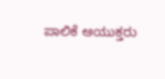ಪಾಲಿಕೆ ಆಯುಕ್ತರು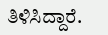ತಿಳಿಸಿದ್ದಾರೆ.